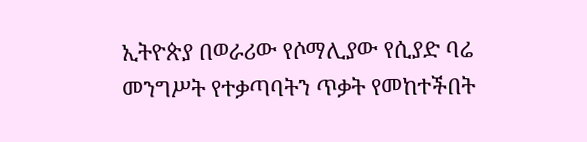ኢትዮጵያ በወራሪው የሶማሊያው የሲያድ ባሬ መንግሥት የተቃጣባትን ጥቃት የመከተችበት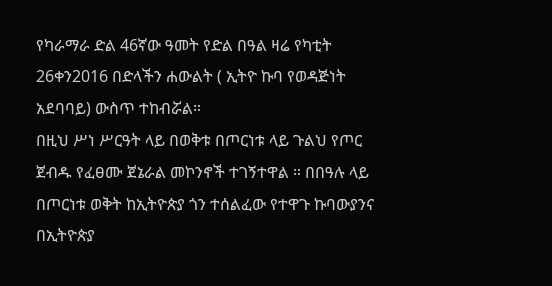የካራማራ ድል 46ኛው ዓመት የድል በዓል ዛሬ የካቲት 26ቀን2016 በድላችን ሐውልት ( ኢትዮ ኩባ የወዳጅነት አደባባይ) ውስጥ ተከብሯል።
በዚህ ሥነ ሥርዓት ላይ በወቅቱ በጦርነቱ ላይ ጉልህ የጦር ጀብዱ የፈፀሙ ጀኔራል መኮንኖች ተገኝተዋል ። በበዓሉ ላይ በጦርነቱ ወቅት ከኢትዮጵያ ጎን ተሰልፈው የተዋጉ ኩባውያንና በኢትዮጵያ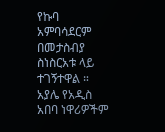የኩባ አምባሳደርም በመታስብያ ስነስርአቱ ላይ ተገኝተዋል ።
አያሌ የአዲስ አበባ ነዋሪዎችም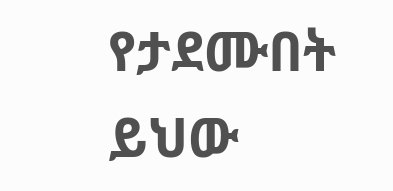የታደሙበት ይህው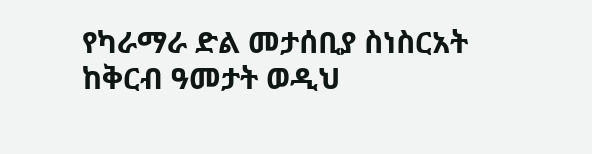የካራማራ ድል መታሰቢያ ስነስርአት ከቅርብ ዓመታት ወዲህ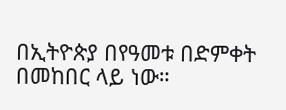በኢትዮጵያ በየዓመቱ በድምቀት በመከበር ላይ ነው።